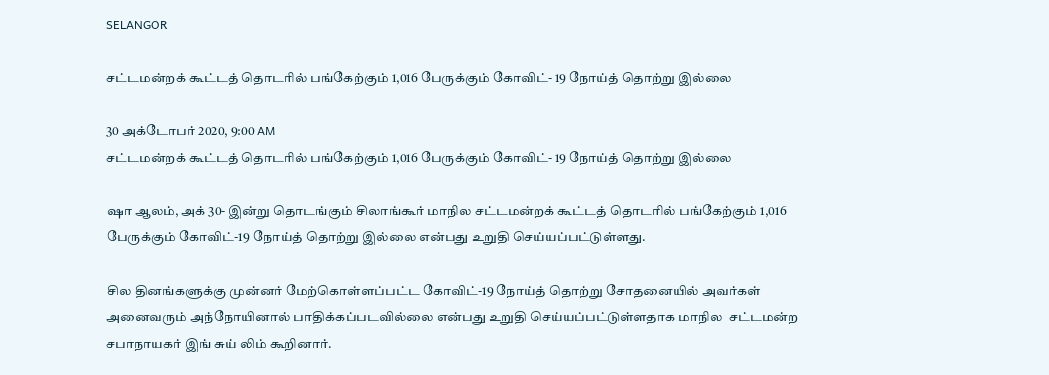SELANGOR

சட்டமன்றக் கூட்டத் தொடரில் பங்கேற்கும் 1,016 பேருக்கும் கோவிட்- 19 நோய்த் தொற்று இல்லை

30 அக்டோபர் 2020, 9:00 AM
சட்டமன்றக் கூட்டத் தொடரில் பங்கேற்கும் 1,016 பேருக்கும் கோவிட்- 19 நோய்த் தொற்று இல்லை

ஷா ஆலம், அக் 30- இன்று தொடங்கும் சிலாங்கூர் மாநில சட்டமன்றக் கூட்டத் தொடரில் பங்கேற்கும் 1,016 பேருக்கும் கோவிட்-19 நோய்த் தொற்று இல்லை என்பது உறுதி செய்யப்பட்டுள்ளது.

சில தினங்களுக்கு முன்னர் மேற்கொள்ளப்பட்ட கோவிட்-19 நோய்த் தொற்று சோதனையில் அவர்கள்  அனைவரும் அந்நோயினால் பாதிக்கப்படவில்லை என்பது உறுதி செய்யப்பட்டுள்ளதாக மாநில  சட்டமன்ற சபாநாயகர் இங் சுய் லிம் கூறினார்.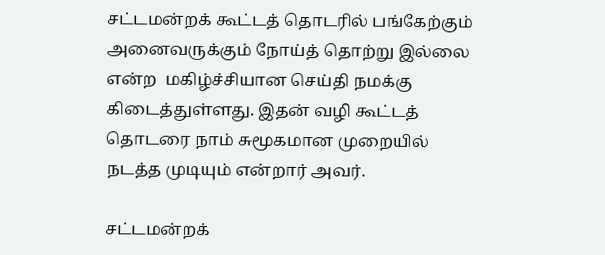சட்டமன்றக் கூட்டத் தொடரில் பங்கேற்கும் அனைவருக்கும் நோய்த் தொற்று இல்லை என்ற  மகிழ்ச்சியான செய்தி நமக்கு கிடைத்துள்ளது. இதன் வழி கூட்டத் தொடரை நாம் சுமூகமான முறையில் நடத்த முடியும் என்றார் அவர்.

சட்டமன்றக்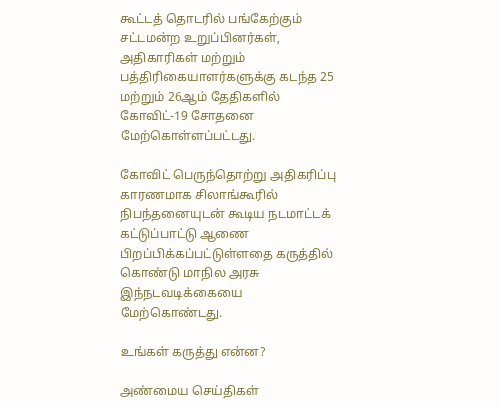கூட்டத் தொடரில் பங்கேற்கும் சட்டமன்ற உறுப்பினர்கள், அதிகாரிகள் மற்றும் பத்திரிகையாளர்களுக்கு கடந்த 25 மற்றும் 26ஆம் தேதிகளில் கோவிட்-19 சோதனை மேற்கொள்ளப்பட்டது.

கோவிட் பெருந்தொற்று அதிகரிப்பு காரணமாக சிலாங்கூரில் நிபந்தனையுடன் கூடிய நடமாட்டக் கட்டுப்பாட்டு ஆணை பிறப்பிக்கப்பட்டுள்ளதை கருத்தில் கொண்டு மாநில அரசு இந்நடவடிக்கையை மேற்கொண்டது.

உங்கள் கருத்து என்ன?

அண்மைய செய்திகள்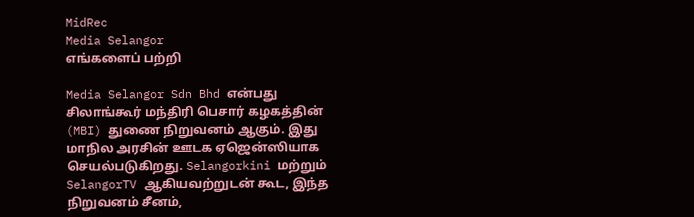MidRec
Media Selangor
எங்களைப் பற்றி

Media Selangor Sdn Bhd என்பது சிலாங்கூர் மந்திரி பெசார் கழகத்தின் (MBI) துணை நிறுவனம் ஆகும். இது மாநில அரசின் ஊடக ஏஜென்ஸியாக செயல்படுகிறது. Selangorkini மற்றும் SelangorTV ஆகியவற்றுடன் கூட, இந்த நிறுவனம் சீனம்,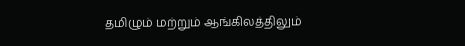தமிழும் மற்றும் ஆங்கிலத்திலும்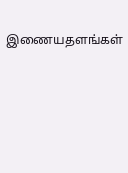இணையதளங்கள்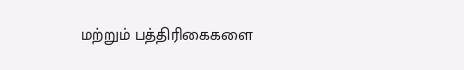மற்றும் பத்திரிகைகளை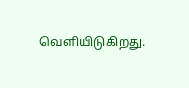வெளியிடுகிறது.